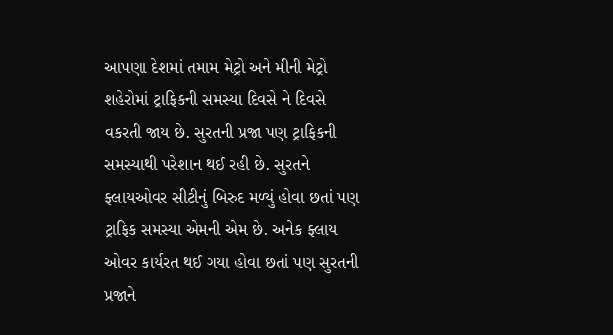આપણા દેશમાં તમામ મેટ્રો અને મીની મેટ્રો શહેરોમાં ટ્રાફિકની સમસ્યા દિવસે ને દિવસે વકરતી જાય છે. સુરતની પ્રજા પણ ટ્રાફિકની સમસ્યાથી પરેશાન થઈ રહી છે. સુરતને ફ્લાયઓવર સીટીનું બિરુદ મળ્યું હોવા છતાં પણ ટ્રાફિક સમસ્યા એમની એમ છે. અનેક ફ્લાય ઓવર કાર્યરત થઈ ગયા હોવા છતાં પણ સુરતની પ્રજાને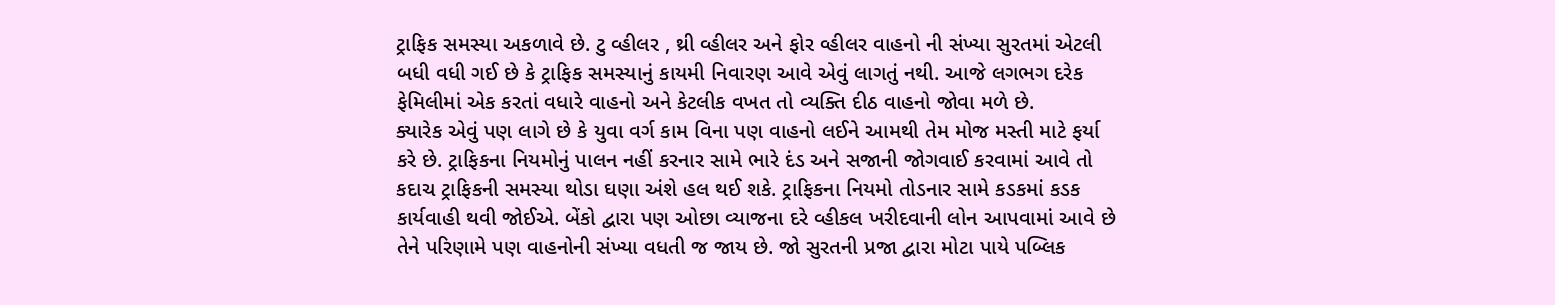ટ્રાફિક સમસ્યા અકળાવે છે. ટુ વ્હીલર , થ્રી વ્હીલર અને ફોર વ્હીલર વાહનો ની સંખ્યા સુરતમાં એટલી બધી વધી ગઈ છે કે ટ્રાફિક સમસ્યાનું કાયમી નિવારણ આવે એવું લાગતું નથી. આજે લગભગ દરેક ફેમિલીમાં એક કરતાં વધારે વાહનો અને કેટલીક વખત તો વ્યક્તિ દીઠ વાહનો જોવા મળે છે.
ક્યારેક એવું પણ લાગે છે કે યુવા વર્ગ કામ વિના પણ વાહનો લઈને આમથી તેમ મોજ મસ્તી માટે ફર્યા કરે છે. ટ્રાફિકના નિયમોનું પાલન નહીં કરનાર સામે ભારે દંડ અને સજાની જોગવાઈ કરવામાં આવે તો કદાચ ટ્રાફિકની સમસ્યા થોડા ઘણા અંશે હલ થઈ શકે. ટ્રાફિકના નિયમો તોડનાર સામે કડકમાં કડક કાર્યવાહી થવી જોઈએ. બેંકો દ્વારા પણ ઓછા વ્યાજના દરે વ્હીકલ ખરીદવાની લોન આપવામાં આવે છે તેને પરિણામે પણ વાહનોની સંખ્યા વધતી જ જાય છે. જો સુરતની પ્રજા દ્વારા મોટા પાયે પબ્લિક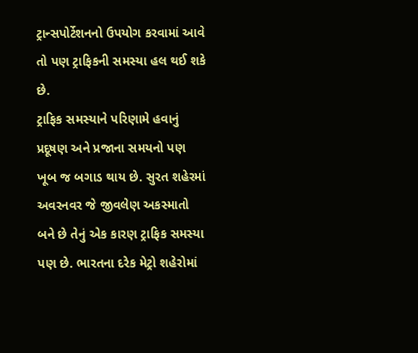ટ્રાન્સપોર્ટેશનનો ઉપયોગ કરવામાં આવે તો પણ ટ્રાફિકની સમસ્યા હલ થઈ શકે છે.
ટ્રાફિક સમસ્યાને પરિણામે હવાનું પ્રદૂષણ અને પ્રજાના સમયનો પણ ખૂબ જ બગાડ થાય છે. સુરત શહેરમાં અવરનવર જે જીવલેણ અકસ્માતો બને છે તેનું એક કારણ ટ્રાફિક સમસ્યા પણ છે. ભારતના દરેક મેટ્રો શહેરોમાં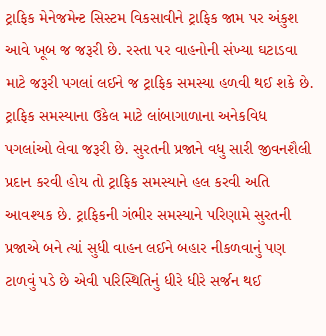ટ્રાફિક મેનેજમેન્ટ સિસ્ટમ વિકસાવીને ટ્રાફિક જામ પર અંકુશ આવે ખૂબ જ જરૂરી છે. રસ્તા પર વાહનોની સંખ્યા ઘટાડવા માટે જરૂરી પગલાં લઈને જ ટ્રાફિક સમસ્યા હળવી થઈ શકે છે. ટ્રાફિક સમસ્યાના ઉકેલ માટે લાંબાગાળાના અનેકવિધ પગલાંઓ લેવા જરૂરી છે. સુરતની પ્રજાને વધુ સારી જીવનશૈલી પ્રદાન કરવી હોય તો ટ્રાફિક સમસ્યાને હલ કરવી અતિ આવશ્યક છે. ટ્રાફિકની ગંભીર સમસ્યાને પરિણામે સુરતની પ્રજાએ બને ત્યાં સુધી વાહન લઈને બહાર નીકળવાનું પણ ટાળવું પડે છે એવી પરિસ્થિતિનું ધીરે ધીરે સર્જન થઈ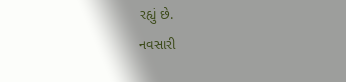રહ્યું છે.
નવસારી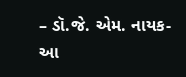– ડૉ.જે. એમ. નાયક- આ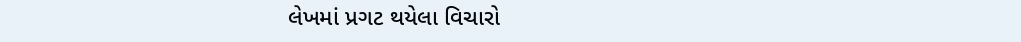લેખમાં પ્રગટ થયેલા વિચારો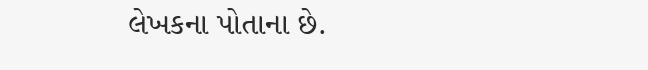લેખકના પોતાના છે.